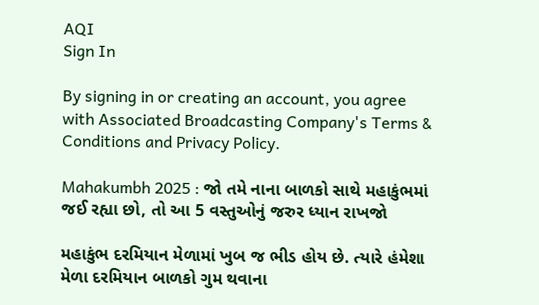AQI
Sign In

By signing in or creating an account, you agree with Associated Broadcasting Company's Terms & Conditions and Privacy Policy.

Mahakumbh 2025 : જો તમે નાના બાળકો સાથે મહાકુંભમાં જઈ રહ્યા છો, તો આ 5 વસ્તુઓનું જરુર ધ્યાન રાખજો

મહાકુંભ દરમિયાન મેળામાં ખુબ જ ભીડ હોય છે. ત્યારે હંમેશા મેળા દરમિયાન બાળકો ગુમ થવાના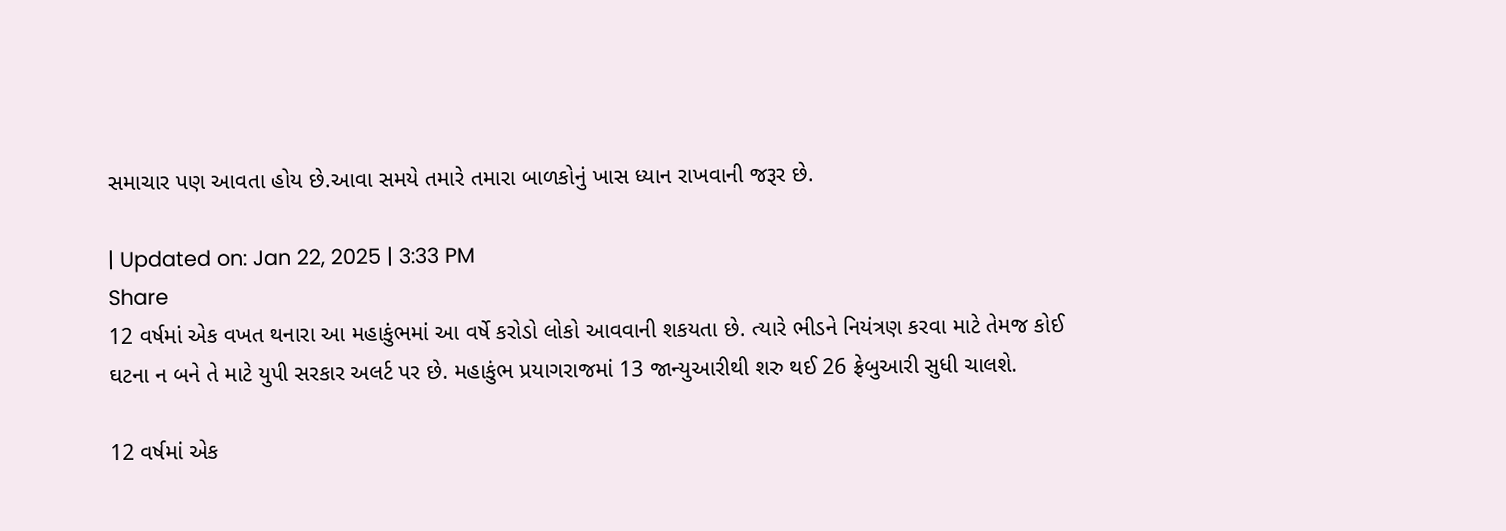સમાચાર પણ આવતા હોય છે.આવા સમયે તમારે તમારા બાળકોનું ખાસ ધ્યાન રાખવાની જરૂર છે.

| Updated on: Jan 22, 2025 | 3:33 PM
Share
12 વર્ષમાં એક વખત થનારા આ મહાકુંભમાં આ વર્ષે કરોડો લોકો આવવાની શકયતા છે. ત્યારે ભીડને નિયંત્રણ કરવા માટે તેમજ કોઈ ઘટના ન બને તે માટે યુપી સરકાર અલર્ટ પર છે. મહાકુંભ પ્રયાગરાજમાં 13 જાન્યુઆરીથી શરુ થઈ 26 ફ્રેબુઆરી સુધી ચાલશે.

12 વર્ષમાં એક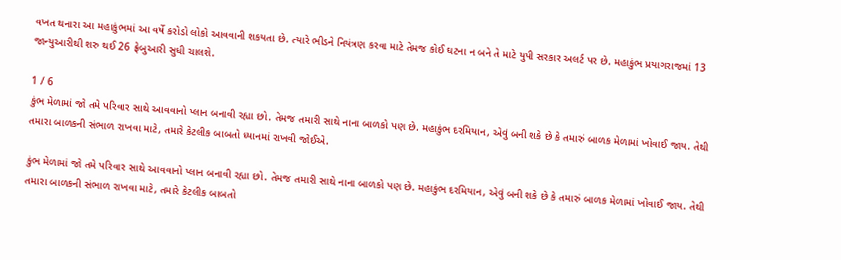વખત થનારા આ મહાકુંભમાં આ વર્ષે કરોડો લોકો આવવાની શકયતા છે. ત્યારે ભીડને નિયંત્રણ કરવા માટે તેમજ કોઈ ઘટના ન બને તે માટે યુપી સરકાર અલર્ટ પર છે. મહાકુંભ પ્રયાગરાજમાં 13 જાન્યુઆરીથી શરુ થઈ 26 ફ્રેબુઆરી સુધી ચાલશે.

1 / 6
કુંભ મેળામાં જો તમે પરિવાર સાથે આવવાનો પ્લાન બનાવી રહ્યા છો. તેમજ તમારી સાથે નાના બાળકો પણ છે. મહાકુંભ દરમિયાન, એવું બની શકે છે કે તમારું બાળક મેળામાં ખોવાઈ જાય. તેથી તમારા બાળકની સંભાળ રાખવા માટે, તમારે કેટલીક બાબતો ધ્યાનમાં રાખવી જોઈએ.

કુંભ મેળામાં જો તમે પરિવાર સાથે આવવાનો પ્લાન બનાવી રહ્યા છો. તેમજ તમારી સાથે નાના બાળકો પણ છે. મહાકુંભ દરમિયાન, એવું બની શકે છે કે તમારું બાળક મેળામાં ખોવાઈ જાય. તેથી તમારા બાળકની સંભાળ રાખવા માટે, તમારે કેટલીક બાબતો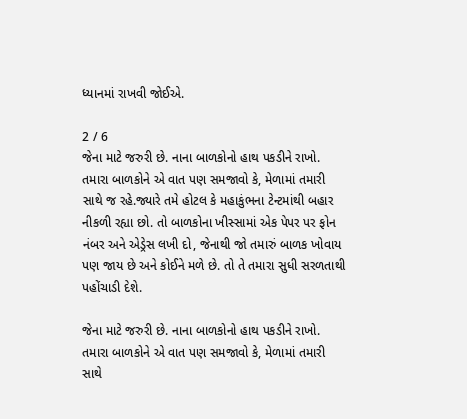ધ્યાનમાં રાખવી જોઈએ.

2 / 6
જેના માટે જરુરી છે. નાના બાળકોનો હાથ પકડીને રાખો. તમારા બાળકોને એ વાત પણ સમજાવો કે, મેળામાં તમારી સાથે જ રહે.જ્યારે તમે હોટલ કે મહાકુંભના ટેન્ટમાંથી બહાર નીકળી રહ્યા છો. તો બાળકોના ખીસ્સામાં એક પેપર પર ફોન નંબર અને એડ્રેસ લખી દો, જેનાથી જો તમારું બાળક ખોવાય પણ જાય છે અને કોઈને મળે છે. તો તે તમારા સુધી સરળતાથી પહોંચાડી દેશે.

જેના માટે જરુરી છે. નાના બાળકોનો હાથ પકડીને રાખો. તમારા બાળકોને એ વાત પણ સમજાવો કે, મેળામાં તમારી સાથે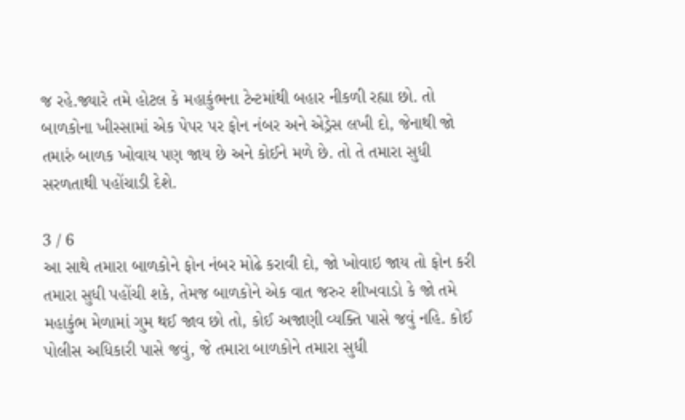જ રહે.જ્યારે તમે હોટલ કે મહાકુંભના ટેન્ટમાંથી બહાર નીકળી રહ્યા છો. તો બાળકોના ખીસ્સામાં એક પેપર પર ફોન નંબર અને એડ્રેસ લખી દો, જેનાથી જો તમારું બાળક ખોવાય પણ જાય છે અને કોઈને મળે છે. તો તે તમારા સુધી સરળતાથી પહોંચાડી દેશે.

3 / 6
આ સાથે તમારા બાળકોને ફોન નંબર મોઢે કરાવી દો, જો ખોવાઇ જાય તો ફોન કરી તમારા સુધી પહોંચી શકે, તેમજ બાળકોને એક વાત જરુર શીખવાડો કે જો તમે મહાકુંભ મેળામાં ગુમ થઈ જાવ છો તો, કોઈ અજાણી વ્યક્તિ પાસે જવું નહિ. કોઈ પોલીસ અધિકારી પાસે જવું, જે તમારા બાળકોને તમારા સુધી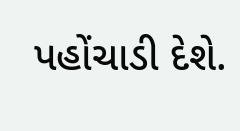પહોંચાડી દેશે.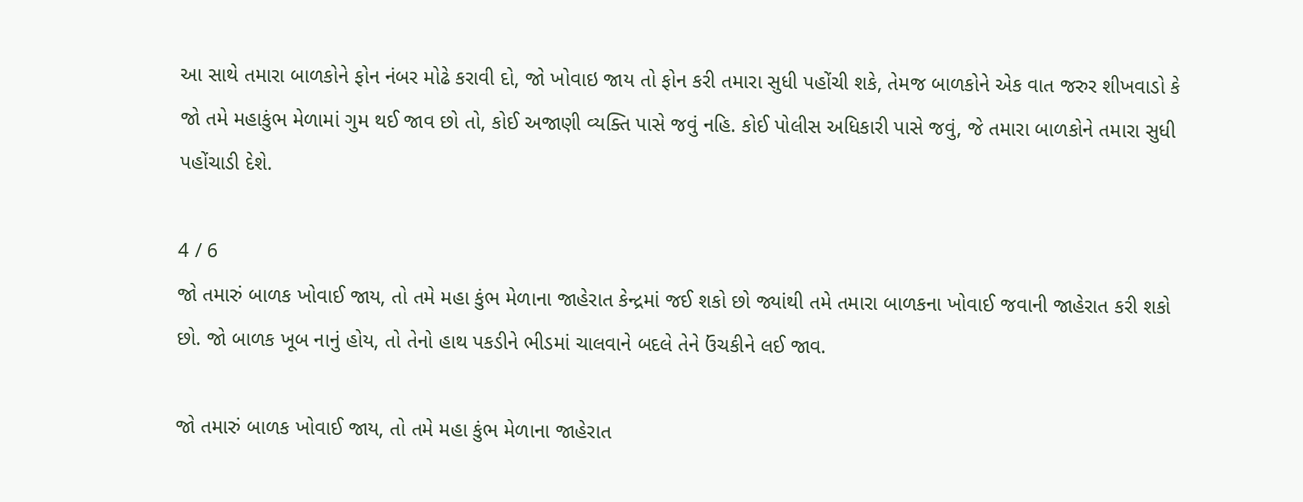આ સાથે તમારા બાળકોને ફોન નંબર મોઢે કરાવી દો, જો ખોવાઇ જાય તો ફોન કરી તમારા સુધી પહોંચી શકે, તેમજ બાળકોને એક વાત જરુર શીખવાડો કે જો તમે મહાકુંભ મેળામાં ગુમ થઈ જાવ છો તો, કોઈ અજાણી વ્યક્તિ પાસે જવું નહિ. કોઈ પોલીસ અધિકારી પાસે જવું, જે તમારા બાળકોને તમારા સુધી પહોંચાડી દેશે.

4 / 6
જો તમારું બાળક ખોવાઈ જાય, તો તમે મહા કુંભ મેળાના જાહેરાત કેન્દ્રમાં જઈ શકો છો જ્યાંથી તમે તમારા બાળકના ખોવાઈ જવાની જાહેરાત કરી શકો છો. જો બાળક ખૂબ નાનું હોય, તો તેનો હાથ પકડીને ભીડમાં ચાલવાને બદલે તેને ઉંચકીને લઈ જાવ.

જો તમારું બાળક ખોવાઈ જાય, તો તમે મહા કુંભ મેળાના જાહેરાત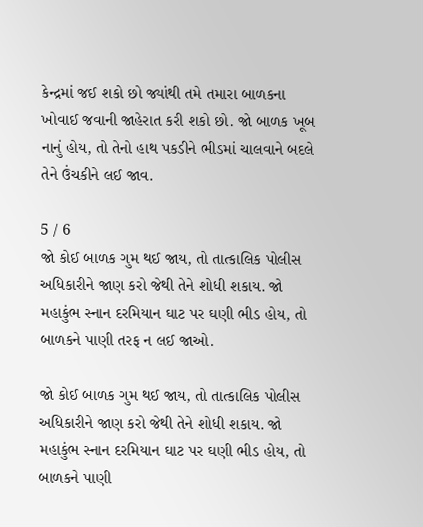કેન્દ્રમાં જઈ શકો છો જ્યાંથી તમે તમારા બાળકના ખોવાઈ જવાની જાહેરાત કરી શકો છો. જો બાળક ખૂબ નાનું હોય, તો તેનો હાથ પકડીને ભીડમાં ચાલવાને બદલે તેને ઉંચકીને લઈ જાવ.

5 / 6
જો કોઈ બાળક ગુમ થઈ જાય, તો તાત્કાલિક પોલીસ અધિકારીને જાણ કરો જેથી તેને શોધી શકાય. જો મહાકુંભ સ્નાન દરમિયાન ઘાટ પર ઘણી ભીડ હોય, તો બાળકને પાણી તરફ ન લઈ જાઓ.

જો કોઈ બાળક ગુમ થઈ જાય, તો તાત્કાલિક પોલીસ અધિકારીને જાણ કરો જેથી તેને શોધી શકાય. જો મહાકુંભ સ્નાન દરમિયાન ઘાટ પર ઘણી ભીડ હોય, તો બાળકને પાણી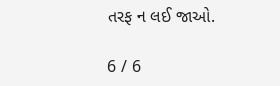તરફ ન લઈ જાઓ.

6 / 6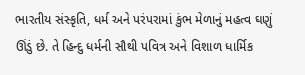ભારતીય સંસ્કૃતિ, ધર્મ અને પરંપરામાં કુંભ મેળાનું મહત્વ ઘણું ઊંડું છે. તે હિન્દુ ધર્મની સૌથી પવિત્ર અને વિશાળ ધાર્મિક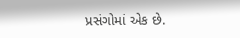પ્રસંગોમાં એક છે.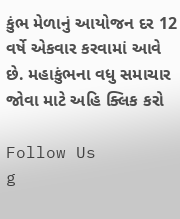કુંભ મેળાનું આયોજન દર 12 વર્ષે એકવાર કરવામાં આવે છે. મહાકુંભના વધુ સમાચાર જોવા માટે અહિ ક્લિક કરો

Follow Us
g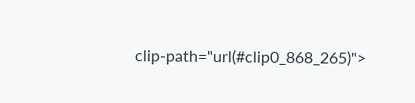clip-path="url(#clip0_868_265)">